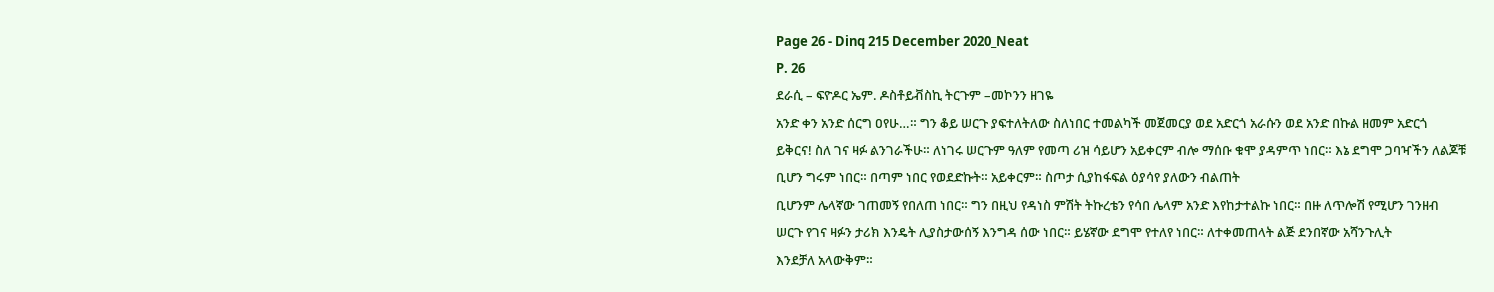Page 26 - Dinq 215 December 2020_Neat
P. 26
ደራሲ – ፍዮዶር ኤም. ዶስቶይቭስኪ ትርጉም –መኮንን ዘገዬ
አንድ ቀን አንድ ሰርግ ዐየሁ…። ግን ቆይ ሠርጉ ያፍተለትለው ስለነበር ተመልካች መጀመርያ ወደ አድርጎ አራሱን ወደ አንድ በኩል ዘመም አድርጎ
ይቅርና! ስለ ገና ዛፉ ልንገራችሁ። ለነገሩ ሠርጉም ዓለም የመጣ ሪዝ ሳይሆን አይቀርም ብሎ ማሰቡ ቁሞ ያዳምጥ ነበር። እኔ ደግሞ ጋባዣችን ለልጆቹ
ቢሆን ግሩም ነበር። በጣም ነበር የወደድኩት። አይቀርም። ስጦታ ሲያከፋፍል ዕያሳየ ያለውን ብልጠት
ቢሆንም ሌላኛው ገጠመኝ የበለጠ ነበር። ግን በዚህ የዳነስ ምሽት ትኩረቴን የሳበ ሌላም አንድ እየከታተልኩ ነበር። በዙ ለጥሎሽ የሚሆን ገንዘብ
ሠርጉ የገና ዛፉን ታሪክ እንዴት ሊያስታውሰኝ እንግዳ ሰው ነበር። ይሄኛው ደግሞ የተለየ ነበር። ለተቀመጠላት ልጅ ደንበኛው አሻንጉሊት
እንደቻለ አላውቅም።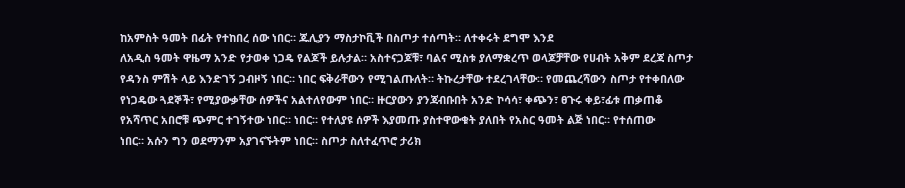ከአምስት ዓመት በፊት የተከበረ ሰው ነበር። ጁሊያን ማስታኮቪች በስጦታ ተሰጣት። ለተቀሩት ደግሞ እንደ
ለአዲስ ዓመት ዋዜማ አንድ የታወቀ ነጋዴ የልጆች ይሉታል። አስተናጋጆቹ፣ ባልና ሚስቱ ያለማቋረጥ ወላጆቻቸው የሀብት አቅም ደረጃ ስጦታ
የዳንስ ምሽት ላይ እንድገኝ ጋብዞኝ ነበር። ነበር ፍቅራቸውን የሚገልጡለት። ትኩረታቸው ተደረገላቸው። የመጨረሻውን ስጦታ የተቀበለው
የነጋዴው ጓደኞች፣ የሚያውቃቸው ሰዎችና አልተለየውም ነበር። ዙርያውን ያንጃብቡበት አንድ ኮሳሳ፣ ቀጭን፣ ፀጉሩ ቀይ፣ፊቱ ጠቃጠቆ
የአሻጥር አበሮቹ ጭምር ተገኝተው ነበር። ነበር። የተለያዩ ሰዎች እያመጡ ያስተዋውቁት ያለበት የአስር ዓመት ልጅ ነበር። የተሰጠው
ነበር። አሱን ግን ወደማንም አያገናኙትም ነበር። ስጦታ ስለተፈጥሮ ታሪክ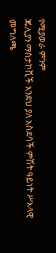የሚያወራ ምንም
ጁሊያን ማስታኮቪች እንደህ ያለ አስደሳች ምሽት ዓይነት ሥእላዊ መግለጫ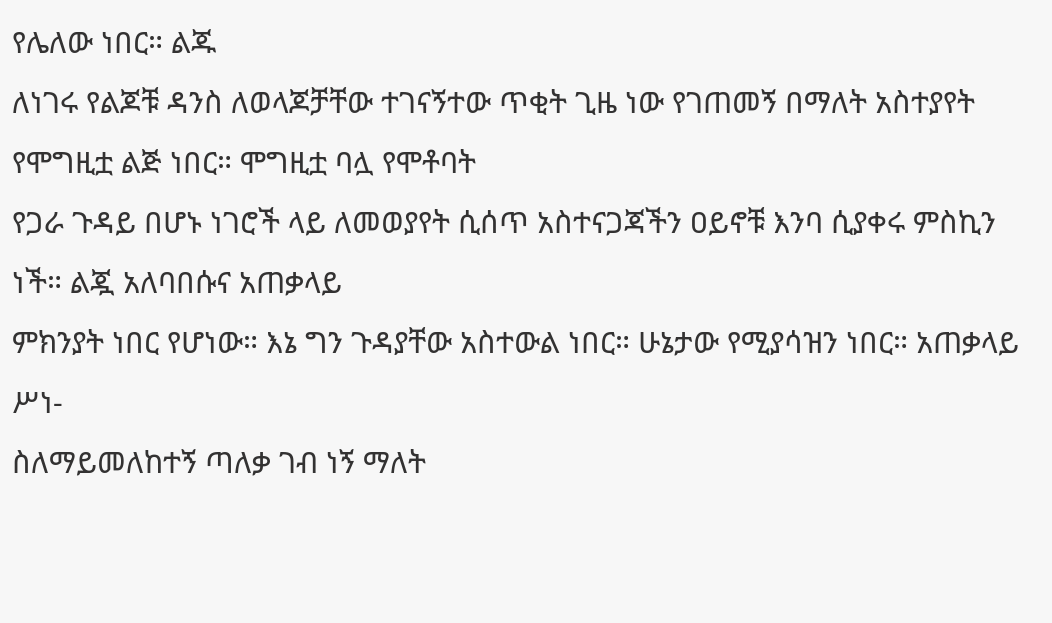የሌለው ነበር። ልጁ
ለነገሩ የልጆቹ ዳንስ ለወላጆቻቸው ተገናኝተው ጥቂት ጊዜ ነው የገጠመኝ በማለት አስተያየት የሞግዚቷ ልጅ ነበር። ሞግዚቷ ባሏ የሞቶባት
የጋራ ጉዳይ በሆኑ ነገሮች ላይ ለመወያየት ሲሰጥ አስተናጋጃችን ዐይኖቹ እንባ ሲያቀሩ ምስኪን ነች። ልጇ አለባበሱና አጠቃላይ
ምክንያት ነበር የሆነው። እኔ ግን ጉዳያቸው አስተውል ነበር። ሁኔታው የሚያሳዝን ነበር። አጠቃላይ ሥነ-
ስለማይመለከተኝ ጣለቃ ገብ ነኝ ማለት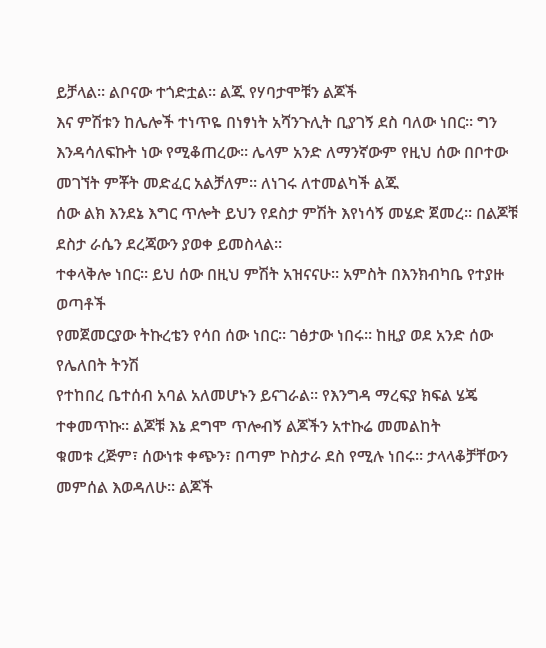ይቻላል። ልቦናው ተጎድቷል። ልጁ የሃባታሞቹን ልጆች
እና ምሽቱን ከሌሎች ተነጥዬ በነፃነት አሻንጉሊት ቢያገኝ ደስ ባለው ነበር። ግን
እንዳሳለፍኩት ነው የሚቆጠረው። ሌላም አንድ ለማንኛውም የዚህ ሰው በቦተው መገኘት ምቾት መድፈር አልቻለም። ለነገሩ ለተመልካች ልጁ
ሰው ልክ እንደኔ እግር ጥሎት ይህን የደስታ ምሽት እየነሳኝ መሄድ ጀመረ። በልጆቹ ደስታ ራሴን ደረጃውን ያወቀ ይመስላል።
ተቀላቅሎ ነበር። ይህ ሰው በዚህ ምሽት አዝናናሁ። አምስት በእንክብካቤ የተያዙ ወጣቶች
የመጀመርያው ትኩረቴን የሳበ ሰው ነበር። ገፅታው ነበሩ። ከዚያ ወደ አንድ ሰው የሌለበት ትንሽ
የተከበረ ቤተሰብ አባል አለመሆኑን ይናገራል። የእንግዳ ማረፍያ ክፍል ሄጄ ተቀመጥኩ። ልጆቹ እኔ ደግሞ ጥሎብኝ ልጆችን አተኩሬ መመልከት
ቁመቱ ረጅም፣ ሰውነቱ ቀጭን፣ በጣም ኮስታራ ደስ የሚሉ ነበሩ። ታላላቆቻቸውን መምሰል እወዳለሁ። ልጆች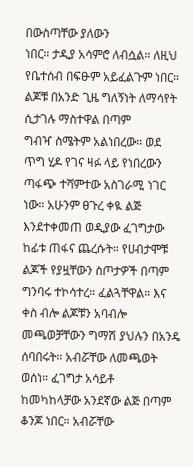በውስጣቸው ያለውን
ነበር። ታዲያ አሳምሮ ለብሷል። ለዚህ የቤተሰብ በፍፁም አይፈልጉም ነበር። ልጆቹ በአንድ ጊዜ ግለኝነት ለማሳየት ሲታገሉ ማስተዋል በጣም
ግብዣ ስሜትም አልነበረው። ወደ ጥግ ሂዶ የገና ዛፉ ላይ የነበረውን ጣፋጭ ተሻምተው አስገራሚ ነገር ነው። አሁንም ፀጉረ ቀዪ ልጅ
እንደተቀመጠ ወዲያው ፈገግታው ከፊቱ ጠፋና ጨረሱት። የሀብታሞቹ ልጆች የያዟቸውን ስጦታዎች በጣም
ግንባሩ ተኮሳተረ። ፈልጓቸዋል። እና ቀስ ብሎ ልጆቹን አባብሎ
መጫወቻቸውን ግማሽ ያህሉን በአንዴ ሰባበሩት። አብሯቸው ለመጫወት ወሰነ። ፈገግታ አሳይቶ
ከመካከላቻው አንደኛው ልጅ በጣም ቆንጆ ነበር። አብሯቸው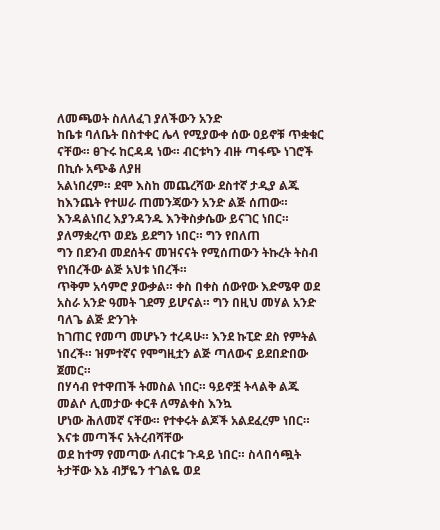ለመጫወት ስለለፈገ ያለችውን አንድ
ከቤቱ ባለቤት በስተቀር ሌላ የሚያውቀ ሰው ዐይኖቹ ጥቋቁር ናቸው። ፀጉሩ ከርዳዳ ነው። ብርቱካን ብዙ ጣፋጭ ነገሮች በኪሱ አጭቆ ለያዘ
አልነበረም። ደሞ እስከ መጨረሻው ደስተኛ ታዲያ ልጁ ከእንጨት የተሠራ ጠመንጃውን አንድ ልጅ ሰጠው።
እንዳልነበረ እያንዳንዱ እንቅስቃሴው ይናገር ነበር። ያለማቋረጥ ወደኔ ይደግን ነበር። ግን የበለጠ
ግን በደንብ መደሰትና መዝናናት የሚሰጠውን ትኩረት ትስብ የነበረችው ልጅ አህቱ ነበረች።
ጥቅም አሳምሮ ያውቃል። ቀስ በቀስ ሰውየው እድሜዋ ወደ አስራ አንድ ዓመት ገደማ ይሆናል። ግን በዚህ መሃል አንድ ባለጌ ልጅ ድንገት
ከገጠር የመጣ መሆኑን ተረዳሁ። እንደ ኩፒድ ደስ የምትል ነበረች። ዝምተኛና የሞግዚቷን ልጅ ጣለውና ይደበድበው ጀመር።
በሃሳብ የተዋጠች ትመስል ነበር። ዓይኖቿ ትላልቅ ልጁ መልሶ ሊመታው ቀርቶ ለማልቀስ እንኳ
ሆነው ሕለመኛ ናቸው። የተቀሩት ልጆች አልደፈረም ነበር። እናቱ መጣችና አትረብሻቸው
ወደ ከተማ የመጣው ለብርቱ ጉዳይ ነበር። ስላበሳጯት ትታቸው እኔ ብቻዬን ተገልዬ ወደ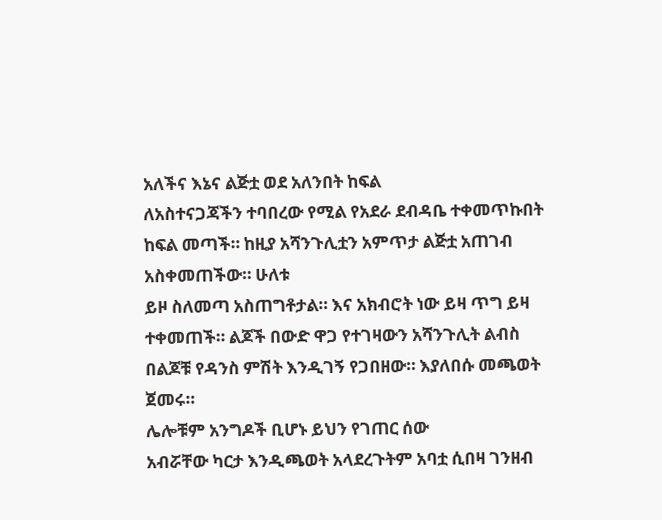አለችና እኔና ልጅቷ ወደ አለንበት ከፍል
ለአስተናጋጃችን ተባበረው የሚል የአደራ ደብዳቤ ተቀመጥኩበት ከፍል መጣች። ከዚያ አሻንጉሊቷን አምጥታ ልጅቷ አጠገብ አስቀመጠችው። ሁለቱ
ይዞ ስለመጣ አስጠግቶታል። እና አክብሮት ነው ይዛ ጥግ ይዛ ተቀመጠች። ልጆች በውድ ዋጋ የተገዛውን አሻንጉሊት ልብስ
በልጆቹ የዳንስ ምሽት እንዲገኝ የጋበዘው። እያለበሱ መጫወት ጀመሩ።
ሌሎቹም አንግዶች ቢሆኑ ይህን የገጠር ሰው
አብሯቸው ካርታ እንዲጫወት አላደረጉትም አባቷ ሲበዛ ገንዘብ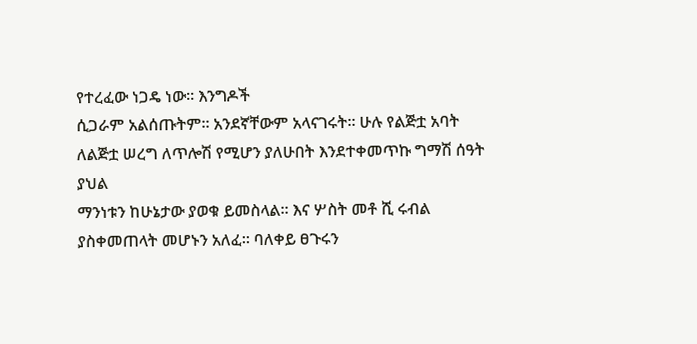የተረፈው ነጋዴ ነው። እንግዶች
ሲጋራም አልሰጡትም። አንደኛቸውም አላናገሩት። ሁሉ የልጅቷ አባት ለልጅቷ ሠረግ ለጥሎሽ የሚሆን ያለሁበት እንደተቀመጥኩ ግማሽ ሰዓት ያህል
ማንነቱን ከሁኔታው ያወቁ ይመስላል። እና ሦስት መቶ ሺ ሩብል ያስቀመጠላት መሆኑን አለፈ። ባለቀይ ፀጉሩን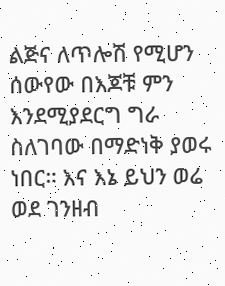ልጅና ለጥሎሽ የሚሆን
ሰውየው በእጆቹ ምን እንደሚያደርግ ግራ ስለገባው በማድነቅ ያወሩ ነበር። እና እኔ ይህን ወሬ ወደ ገንዘብ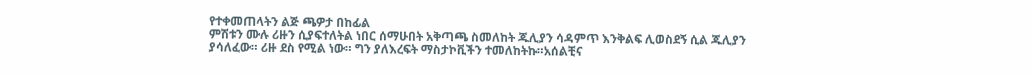የተቀመጠላትን ልጅ ጫዎታ በከፊል
ምሽቱን ሙሉ ሪዙን ሲያፍተለትል ነበር ሰማሁበት አቅጣጫ ስመለከት ጁሊያን ሳዳምጥ እንቅልፍ ሊወስደኝ ሲል ጁሊያን
ያሳለፈው። ሪዙ ደስ የሚል ነው። ግን ያለእረፍት ማስታኮቪችን ተመለከትኩ።አሰልቺና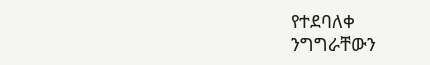የተደባለቀ
ንግግራቸውን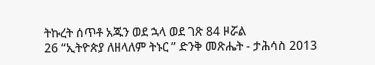ትኩረት ሰጥቶ አጁን ወደ ኋላ ወደ ገጽ 84 ዞሯል
26 “ኢትዮጵያ ለዘላለም ትኑር ” ድንቅ መጽሔት - ታሕሳስ 2013